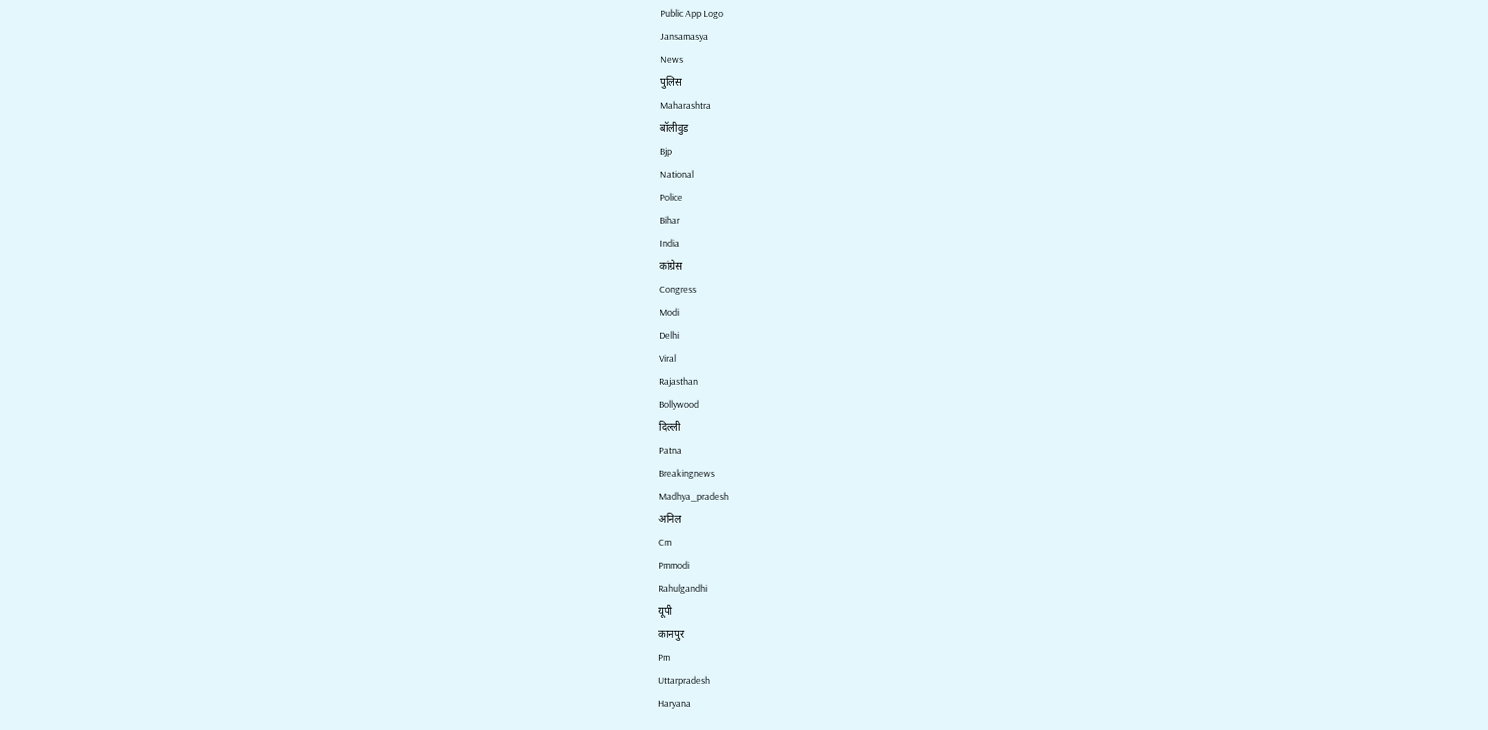Public App Logo
Jansamasya
News
पुलिस
Maharashtra
बॉलीवुड
Bjp
National
Police
Bihar
India
कांग्रेस
Congress
Modi
Delhi
Viral
Rajasthan
Bollywood
दिल्ली
Patna
Breakingnews
Madhya_pradesh
अनिल
Cm
Pmmodi
Rahulgandhi
यूपी
कानपुर
Pm
Uttarpradesh
Haryana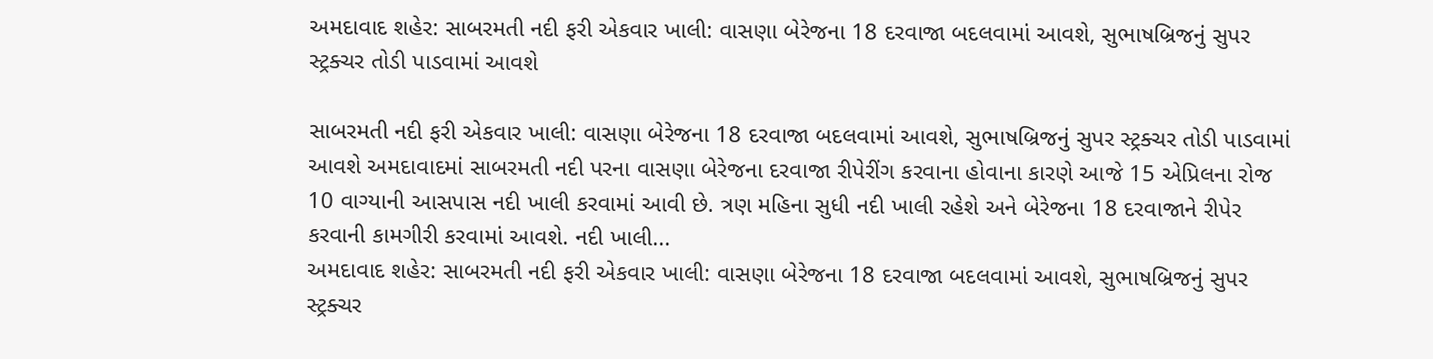અમદાવાદ શહેર: સાબરમતી નદી ફરી એકવાર ખાલી: વાસણા બેરેજના 18 દરવાજા બદલવામાં આવશે, સુભાષબ્રિજનું સુપર સ્ટ્રક્ચર તોડી પાડવામાં આવશે

સાબરમતી નદી ફરી એકવાર ખાલી: વાસણા બેરેજના 18 દરવાજા બદલવામાં આવશે, સુભાષબ્રિજનું સુપર સ્ટ્રક્ચર તોડી પાડવામાં આવશે અમદાવાદમાં સાબરમતી નદી પરના વાસણા બેરેજના દરવાજા રીપેરીંગ કરવાના હોવાના કારણે આજે 15 એપ્રિલના રોજ 10 વાગ્યાની આસપાસ નદી ખાલી કરવામાં આવી છે. ત્રણ મહિના સુધી નદી ખાલી રહેશે અને બેરેજના 18 દરવાજાને રીપેર કરવાની કામગીરી કરવામાં આવશે. નદી ખાલી...
અમદાવાદ શહેર: સાબરમતી નદી ફરી એકવાર ખાલી: વાસણા બેરેજના 18 દરવાજા બદલવામાં આવશે, સુભાષબ્રિજનું સુપર સ્ટ્રક્ચર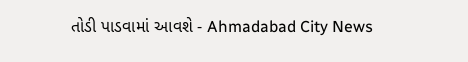તોડી પાડવામાં આવશે - Ahmadabad City News